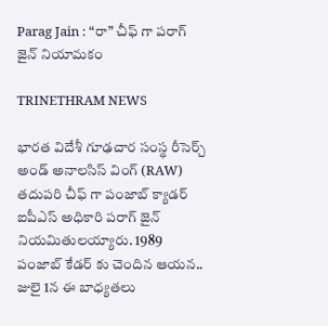Parag Jain : “రా” చీఫ్ గా పరాగ్ జైన్ నియామకం

TRINETHRAM NEWS

భారత విదేశీ గూఢచార సంస్థ రీసెర్చ్ అండ్ అనాలసిస్ వింగ్ (RAW) తదుపరి చీఫ్ గా పంజాబ్ క్యాడర్ ఐపీఎస్ అధికారి పరాగ్ జైన్ నియమితులయ్యారు. 1989 పంజాబ్ కేడర్ కు చెందిన ఆయన.. జులై 1న ఈ బాధ్యతలు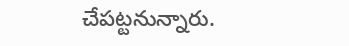చేపట్టనున్నారు.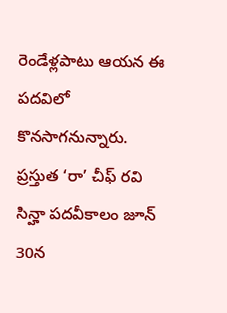రెండేళ్లపాటు ఆయన ఈ పదవిలో కొనసాగనున్నారు. ప్రస్తుత ‘రా’ చీఫ్ రవి సిన్హా పదవీకాలం జూన్ 30న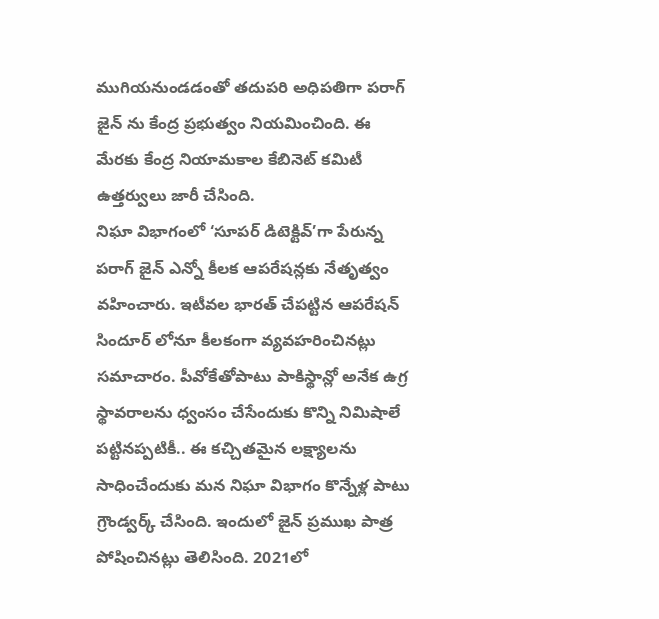ముగియనుండడంతో తదుపరి అధిపతిగా పరాగ్ జైన్ ను కేంద్ర ప్రభుత్వం నియమించింది. ఈ మేరకు కేంద్ర నియామకాల కేబినెట్ కమిటీ ఉత్తర్వులు జారీ చేసింది.
నిఘా విభాగంలో ‘సూపర్ డిటెక్టివ్’గా పేరున్న పరాగ్ జైన్ ఎన్నో కీలక ఆపరేషన్లకు నేతృత్వం వహించారు. ఇటీవల భారత్ చేపట్టిన ఆపరేషన్ సిందూర్ లోనూ కీలకంగా వ్యవహరించినట్లు సమాచారం. పీవోకేతోపాటు పాకిస్థాన్లో అనేక ఉగ్ర స్థావరాలను ధ్వంసం చేసేందుకు కొన్ని నిమిషాలే పట్టినప్పటికీ.. ఈ కచ్చితమైన లక్ష్యాలను సాధించేందుకు మన నిఘా విభాగం కొన్నేళ్ల పాటు గ్రౌండ్వర్క్ చేసింది. ఇందులో జైన్ ప్రముఖ పాత్ర పోషించినట్లు తెలిసింది. 2021లో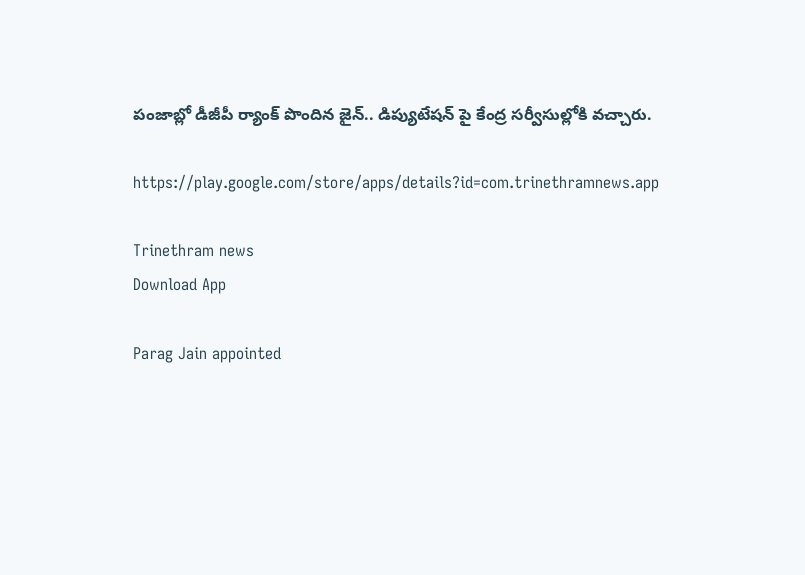పంజాబ్లో డీజీపీ ర్యాంక్ పొందిన జైన్.. డిప్యుటేషన్ పై కేంద్ర సర్వీసుల్లోకి వచ్చారు.

https://play.google.com/store/apps/details?id=com.trinethramnews.app

Trinethram news
Download App

Parag Jain appointed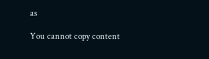as

You cannot copy content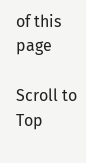of this page

Scroll to Top